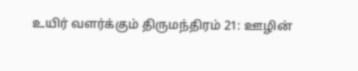உயிர் வளர்க்கும் திருமந்திரம் 21: ஊழின்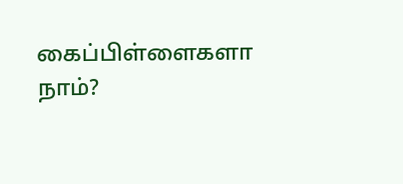கைப்பிள்ளைகளா நாம்?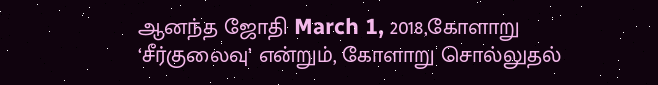ஆனந்த ஜோதி March 1, 2018,கோளாறு ‘சீர்குலைவு’ என்றும், கோளாறு சொல்லுதல்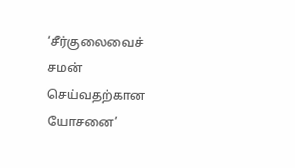‘சீர்குலைவைச் சமன் செய்வதற்கான யோசனை’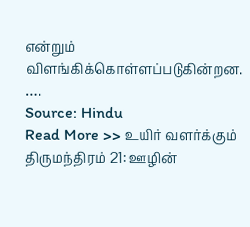என்றும் விளங்கிக்கொள்ளப்படுகின்றன. ….
Source: Hindu
Read More >> உயிர் வளர்க்கும் திருமந்திரம் 21: ஊழின்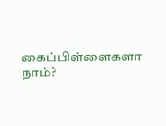கைப்பிள்ளைகளா நாம்?